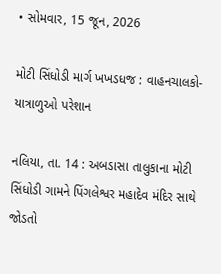• સોમવાર, 15 જૂન, 2026

મોટી સિંધોડી માર્ગ ખખડધજ : વાહનચાલકો-યાત્રાળુઓ પરેશાન

નલિયા, તા. 14 : અબડાસા તાલુકાના મોટી સિંધોડી ગામને પિંગલેશ્વર મહાદેવ મંદિર સાથે જોડતો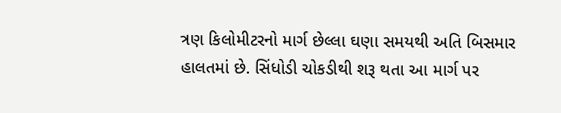ત્રણ કિલોમીટરનો માર્ગ છેલ્લા ઘણા સમયથી અતિ બિસમાર હાલતમાં છે. સિંધોડી ચોકડીથી શરૂ થતા આ માર્ગ પર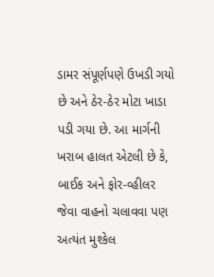ડામર સંપૂર્ણપણે ઉખડી ગયો છે અને ઠેર-ઠેર મોટા ખાડા પડી ગયા છે. આ માર્ગની ખરાબ હાલત એટલી છે કે, બાઈક અને ફોર-વ્હીલર જેવા વાહનો ચલાવવા પણ અત્યંત મુશ્કેલ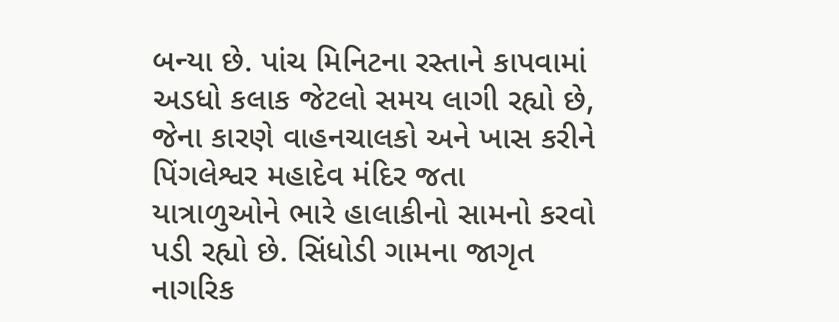બન્યા છે. પાંચ મિનિટના રસ્તાને કાપવામાં અડધો કલાક જેટલો સમય લાગી રહ્યો છે, જેના કારણે વાહનચાલકો અને ખાસ કરીને પિંગલેશ્વર મહાદેવ મંદિર જતા યાત્રાળુઓને ભારે હાલાકીનો સામનો કરવો પડી રહ્યો છે. સિંધોડી ગામના જાગૃત નાગરિક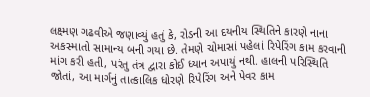લક્ષ્મણ ગઢવીએ જણાવ્યું હતું કે, રોડની આ દયનીય સ્થિતિને કારણે નાના અકસ્માતો સામાન્ય બની ગયા છે. તેમણે ચોમાસાં પહેલાં રિપેરિંગ કામ કરવાની માંગ કરી હતી, પરંતુ તંત્ર દ્વારા કોઈ ધ્યાન અપાયું નથી. હાલની પરિસ્થિતિ જોતાં, આ માર્ગનું તાત્કાલિક ધોરણે રિપેરિંગ અને પેવર કામ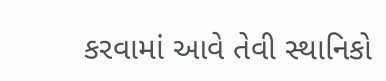કરવામાં આવે તેવી સ્થાનિકો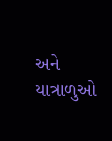અને યાત્રાળુઓ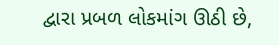દ્વારા પ્રબળ લોકમાંગ ઊઠી છે,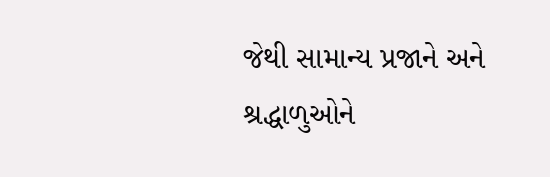જેથી સામાન્ય પ્રજાને અને શ્રદ્ધાળુઓને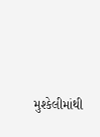મુશ્કેલીમાંથી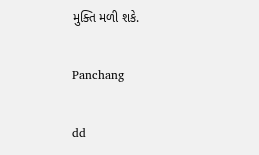મુક્તિ મળી શકે.

Panchang

dd